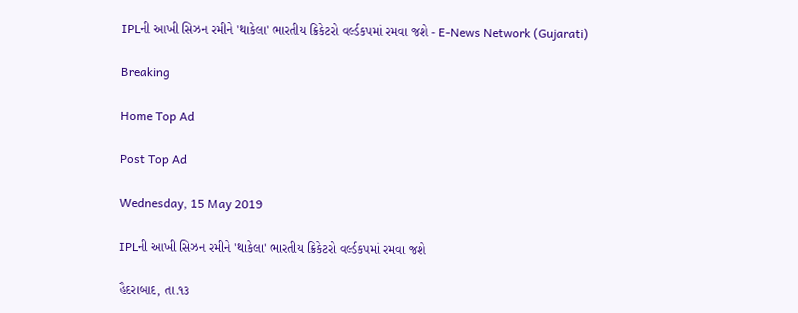IPLની આખી સિઝન રમીને 'થાકેલા' ભારતીય ક્રિકેટરો વર્લ્ડકપમાં રમવા જશે - E-News Network (Gujarati)

Breaking

Home Top Ad

Post Top Ad

Wednesday, 15 May 2019

IPLની આખી સિઝન રમીને 'થાકેલા' ભારતીય ક્રિકેટરો વર્લ્ડકપમાં રમવા જશે

હૈદરાબાદ, તા.૧૩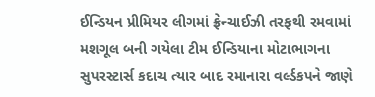ઈન્ડિયન પ્રીમિયર લીગમાં ફ્રેન્ચાઈઝી તરફથી રમવામાં મશગૂલ બની ગયેલા ટીમ ઈન્ડિયાના મોટાભાગના સુપરસ્ટાર્સ કદાચ ત્યાર બાદ રમાનારા વર્લ્ડકપને જાણે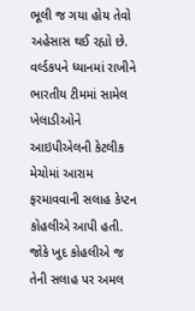ભૂલી જ ગયા હોય તેવો અહેસાસ થઈ રહ્યો છે. વર્લ્ડકપને ધ્યાનમાં રાખીને ભારતીય ટીમમાં સામેલ ખેલાડીઓને આઇપીએલની કેટલીક મેચોમાં આરામ ફરમાવવાની સલાહ કેપ્ટન કોહલીએ આપી હતી. જોકે ખુદ કોહલીએ જ તેની સલાહ પર અમલ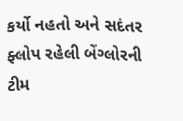કર્યો નહતો અને સદંતર ફ્લોપ રહેલી બેંગ્લોરની ટીમ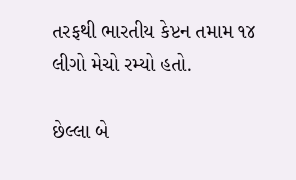તરફથી ભારતીય કેપ્ટન તમામ ૧૪ લીગો મેચો રમ્યો હતો.

છેલ્લા બે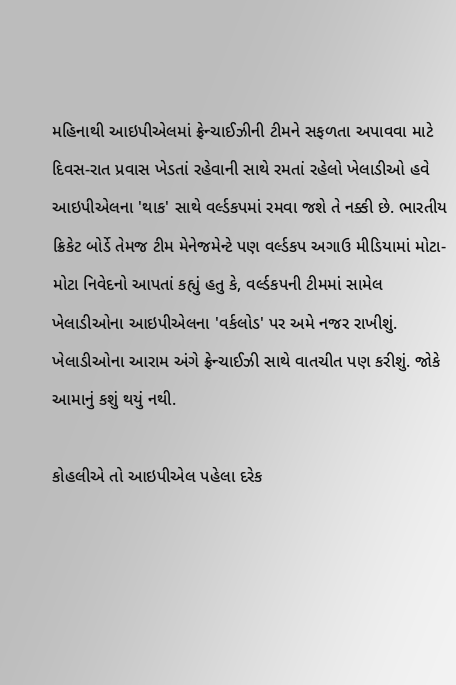મહિનાથી આઇપીએલમાં ફ્રેન્ચાઈઝીની ટીમને સફળતા અપાવવા માટે દિવસ-રાત પ્રવાસ ખેડતાં રહેવાની સાથે રમતાં રહેલો ખેલાડીઓ હવે આઇપીએલના 'થાક' સાથે વર્લ્ડકપમાં રમવા જશે તે નક્કી છે. ભારતીય ક્રિકેટ બોર્ડે તેમજ ટીમ મેનેજમેન્ટે પણ વર્લ્ડકપ અગાઉ મીડિયામાં મોટા-મોટા નિવેદનો આપતાં કહ્યું હતુ કે, વર્લ્ડકપની ટીમમાં સામેલ ખેલાડીઓના આઇપીએલના 'વર્કલોડ' પર અમે નજર રાખીશું. ખેલાડીઓના આરામ અંગે ફ્રેન્ચાઈઝી સાથે વાતચીત પણ કરીશું. જોકે આમાનું કશું થયું નથી.

કોહલીએ તો આઇપીએલ પહેલા દરેક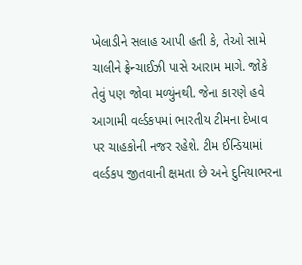ખેલાડીને સલાહ આપી હતી કે, તેઓ સામે ચાલીને ફ્રેન્ચાઈઝી પાસે આરામ માગે. જોકે તેવું પણ જોવા મળ્યુંનથી. જેના કારણે હવે આગામી વર્લ્ડકપમાં ભારતીય ટીમના દેખાવ પર ચાહકોની નજર રહેશે. ટીમ ઈન્ડિયામાં વર્લ્ડકપ જીતવાની ક્ષમતા છે અને દુનિયાભરના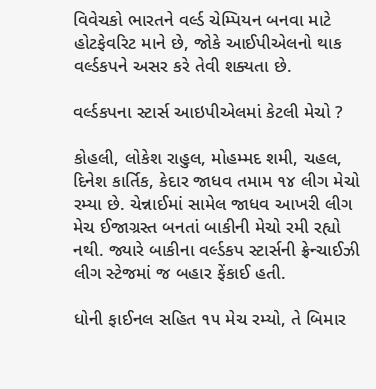વિવેચકો ભારતને વર્લ્ડ ચેમ્પિયન બનવા માટે હોટફેવરિટ માને છે, જોકે આઈપીએલનો થાક વર્લ્ડકપને અસર કરે તેવી શક્યતા છે.

વર્લ્ડકપના સ્ટાર્સ આઇપીએલમાં કેટલી મેચો ?

કોહલી, લોકેશ રાહુલ, મોહમ્મદ શમી, ચહલ, દિનેશ કાર્તિક, કેદાર જાધવ તમામ ૧૪ લીગ મેચો રમ્યા છે. ચેન્નાઈમાં સામેલ જાધવ આખરી લીગ મેચ ઈજાગ્રસ્ત બનતાં બાકીની મેચો રમી રહ્યો નથી. જ્યારે બાકીના વર્લ્ડકપ સ્ટાર્સની ફ્રેન્ચાઈઝી લીગ સ્ટેજમાં જ બહાર ફેંકાઈ હતી.

ધોની ફાઈનલ સહિત ૧૫ મેચ રમ્યો, તે બિમાર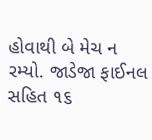હોવાથી બે મેચ ન રમ્યો. જાડેજા ફાઈનલ સહિત ૧૬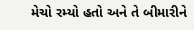મેચો રમ્યો હતો અને તે બીમારીને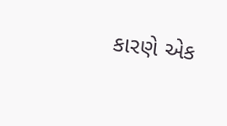કારણે એક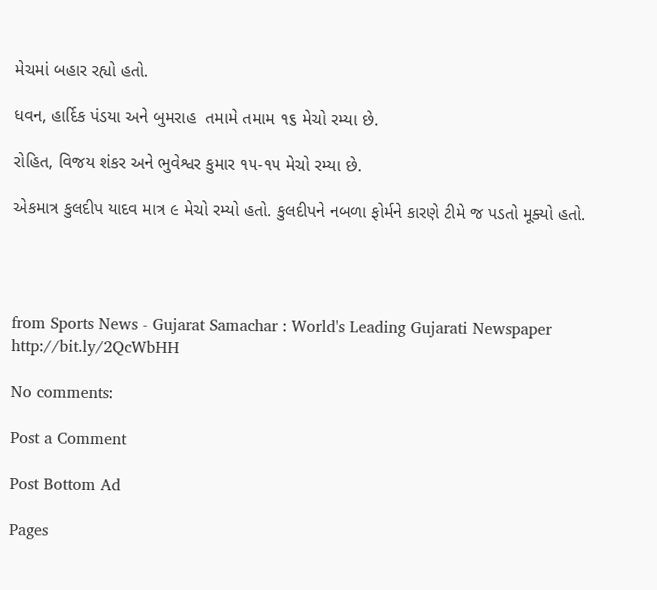મેચમાં બહાર રહ્યો હતો.

ધવન, હાર્દિક પંડયા અને બુમરાહ  તમામે તમામ ૧૬ મેચો રમ્યા છે.

રોહિત, વિજય શંકર અને ભુવેશ્વર કુમાર ૧૫-૧૫ મેચો રમ્યા છે.

એકમાત્ર કુલદીપ યાદવ માત્ર ૯ મેચો રમ્યો હતો. કુલદીપને નબળા ફોર્મને કારણે ટીમે જ પડતો મૂક્યો હતો.




from Sports News - Gujarat Samachar : World's Leading Gujarati Newspaper http://bit.ly/2QcWbHH

No comments:

Post a Comment

Post Bottom Ad

Pages